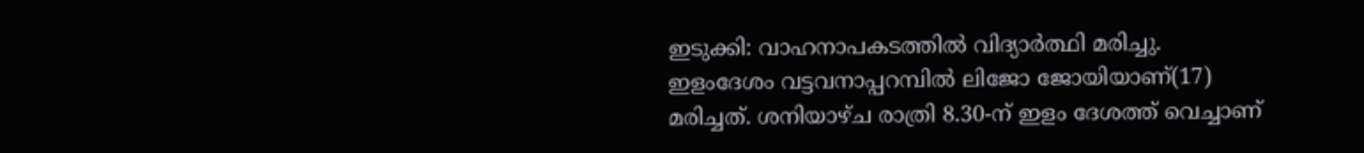ഇടുക്കി: വാഹനാപകടത്തിൽ വിദ്യാർത്ഥി മരിച്ചു. ഇളംദേശം വട്ടവനാപ്പറമ്പിൽ ലിജോ ജോയിയാണ്(17) മരിച്ചത്. ശനിയാഴ്ച രാത്രി 8.30-ന് ഇളം ദേശത്ത് വെച്ചാണ്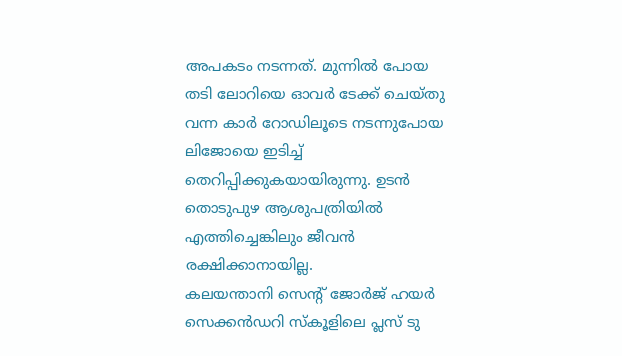അപകടം നടന്നത്. മുന്നിൽ പോയ തടി ലോറിയെ ഓവർ ടേക്ക് ചെയ്തു വന്ന കാർ റോഡിലൂടെ നടന്നുപോയ ലിജോയെ ഇടിച്ച് തെറിപ്പിക്കുകയായിരുന്നു. ഉടൻ തൊടുപുഴ ആശുപത്രിയിൽ എത്തിച്ചെങ്കിലും ജീവൻ രക്ഷിക്കാനായില്ല.
കലയന്താനി സെന്റ് ജോർജ് ഹയർ സെക്കൻഡറി സ്കൂളിലെ പ്ലസ് ടു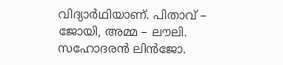വിദ്യാർഥിയാണ്. പിതാവ് – ജോയി, അമ്മ – ലൗലി. സഹോദരൻ ലിൻജോ.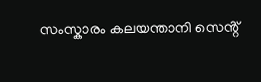സംസ്കാരം കലയന്താനി സെൻ്റ്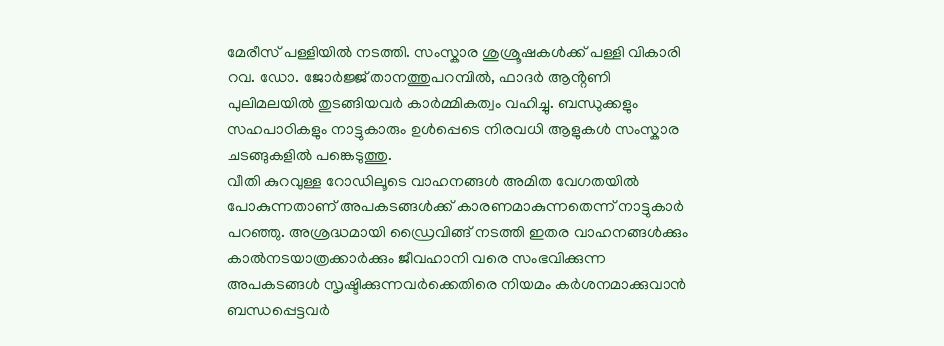മേരീസ് പള്ളിയിൽ നടത്തി. സംസ്കാര ശുശ്രൂഷകൾക്ക് പള്ളി വികാരി റവ. ഡോ. ജോർജ്ജ് താനത്തുപറമ്പിൽ, ഫാദർ ആൻ്റണി പുലിമലയിൽ തുടങ്ങിയവർ കാർമ്മികത്വം വഹിച്ചു. ബന്ധുക്കളും സഹപാഠികളും നാട്ടുകാരും ഉൾപ്പെടെ നിരവധി ആളുകൾ സംസ്കാര ചടങ്ങുകളിൽ പങ്കെടുത്തു.
വീതി കുറവുള്ള റോഡിലൂടെ വാഹനങ്ങൾ അമിത വേഗതയിൽ പോകുന്നതാണ് അപകടങ്ങൾക്ക് കാരണമാകുന്നതെന്ന് നാട്ടുകാർ പറഞ്ഞു. അശ്രദ്ധമായി ഡ്രൈവിങ്ങ് നടത്തി ഇതര വാഹനങ്ങൾക്കും കാൽനടയാത്രക്കാർക്കും ജീവഹാനി വരെ സംഭവിക്കുന്ന അപകടങ്ങൾ സൃഷ്ടിക്കുന്നവർക്കെതിരെ നിയമം കർശനമാക്കുവാൻ ബന്ധപ്പെട്ടവർ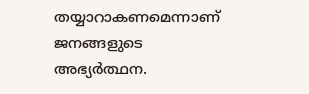തയ്യാറാകണമെന്നാണ് ജനങ്ങളുടെ അഭ്യർത്ഥന.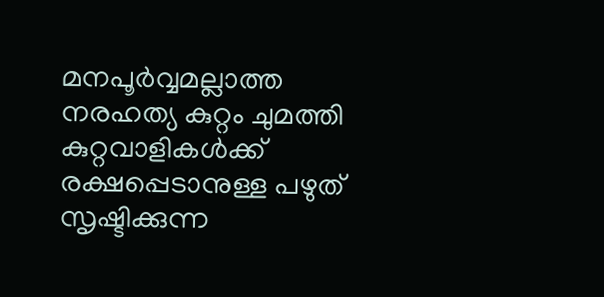മനപൂർവ്വമല്ലാത്ത നരഹത്യ കുറ്റം ചുമത്തി കുറ്റവാളികൾക്ക് രക്ഷപ്പെടാനുള്ള പഴുത് സൃഷ്ടിക്കുന്ന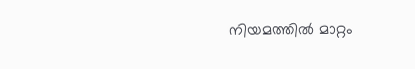നിയമത്തിൽ മാറ്റം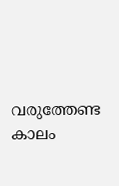വരുത്തേണ്ട കാലം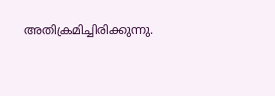അതിക്രമിച്ചിരിക്കുന്നു.